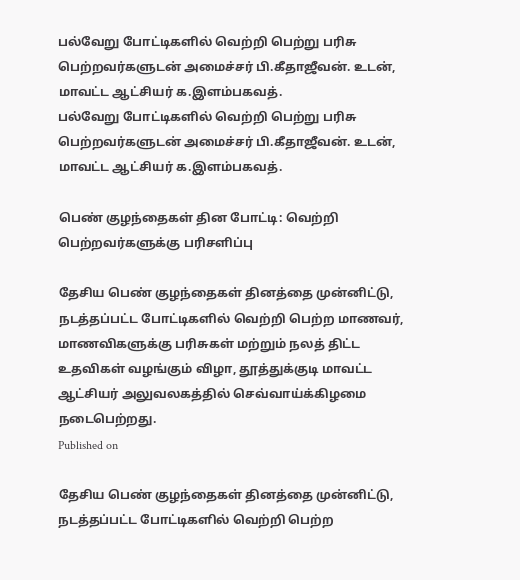பல்வேறு போட்டிகளில் வெற்றி பெற்று பரிசு பெற்றவர்களுடன் அமைச்சர் பி.கீதாஜீவன். உடன், மாவட்ட ஆட்சியர் க.இளம்பகவத்.
பல்வேறு போட்டிகளில் வெற்றி பெற்று பரிசு பெற்றவர்களுடன் அமைச்சர் பி.கீதாஜீவன். உடன், மாவட்ட ஆட்சியர் க.இளம்பகவத்.

பெண் குழந்தைகள் தின போட்டி: வெற்றி பெற்றவர்களுக்கு பரிசளிப்பு

தேசிய பெண் குழந்தைகள் தினத்தை முன்னிட்டு, நடத்தப்பட்ட போட்டிகளில் வெற்றி பெற்ற மாணவர், மாணவிகளுக்கு பரிசுகள் மற்றும் நலத் திட்ட உதவிகள் வழங்கும் விழா, தூத்துக்குடி மாவட்ட ஆட்சியர் அலுவலகத்தில் செவ்வாய்க்கிழமை நடைபெற்றது.
Published on

தேசிய பெண் குழந்தைகள் தினத்தை முன்னிட்டு, நடத்தப்பட்ட போட்டிகளில் வெற்றி பெற்ற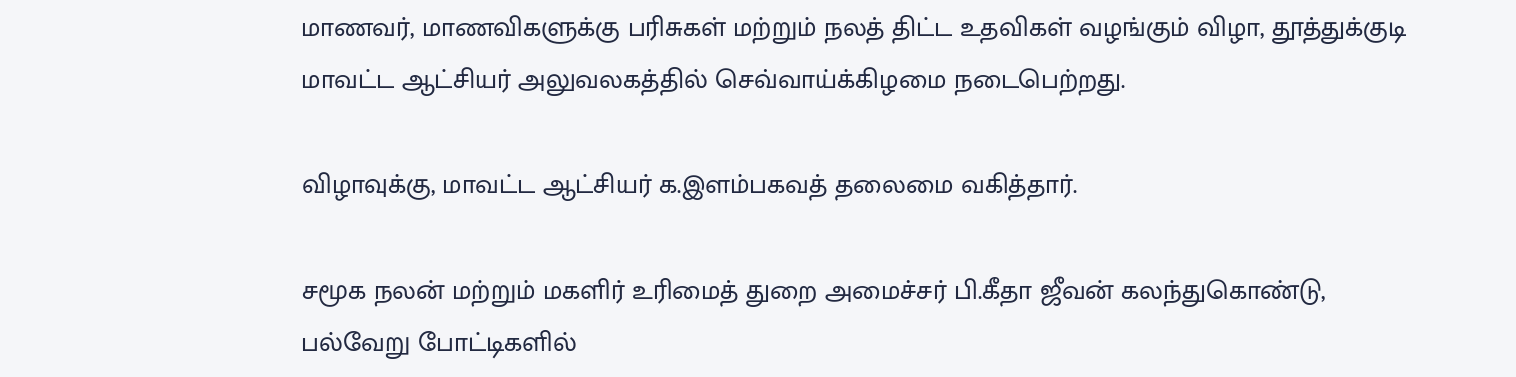மாணவர், மாணவிகளுக்கு பரிசுகள் மற்றும் நலத் திட்ட உதவிகள் வழங்கும் விழா, தூத்துக்குடி மாவட்ட ஆட்சியர் அலுவலகத்தில் செவ்வாய்க்கிழமை நடைபெற்றது.

விழாவுக்கு, மாவட்ட ஆட்சியர் க.இளம்பகவத் தலைமை வகித்தார்.

சமூக நலன் மற்றும் மகளிர் உரிமைத் துறை அமைச்சர் பி.கீதா ஜீவன் கலந்துகொண்டு, பல்வேறு போட்டிகளில்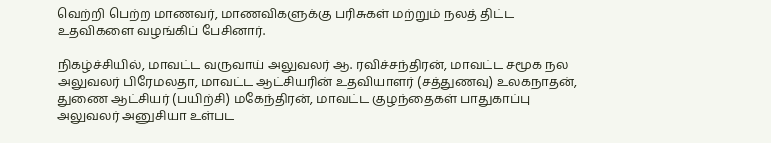வெற்றி பெற்ற மாணவர், மாணவிகளுக்கு பரிசுகள் மற்றும் நலத் திட்ட உதவிகளை வழங்கிப் பேசினார்.

நிகழ்ச்சியில், மாவட்ட வருவாய் அலுவலர் ஆ. ரவிச்சந்திரன், மாவட்ட சமூக நல அலுவலர் பிரேமலதா, மாவட்ட ஆட்சியரின் உதவியாளர் (சத்துணவு) உலகநாதன், துணை ஆட்சியர் (பயிற்சி) மகேந்திரன், மாவட்ட குழந்தைகள் பாதுகாப்பு அலுவலர் அனுசியா உள்பட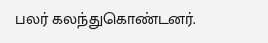பலர் கலந்துகொண்டனர்.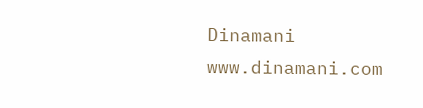Dinamani
www.dinamani.com